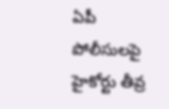ఏపీ పోలీసులపై హైకోర్టు తీవ్ర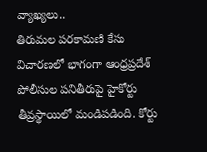వ్యాఖ్యలు..
తిరుమల పరకామణి కేసు విచారణలో భాగంగా ఆంధ్రప్రదేశ్ పోలీసుల పనితీరుపై హైకోర్టు తీవ్రస్థాయిలో మండిపడింది. కోర్టు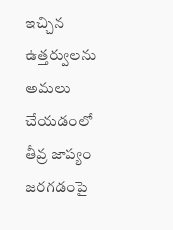ఇచ్చిన ఉత్తర్వులను అమలు చేయడంలో తీవ్ర జాప్యం జరగడంపై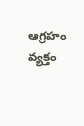ఆగ్రహం వ్యక్తం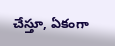చేస్తూ, ఏకంగా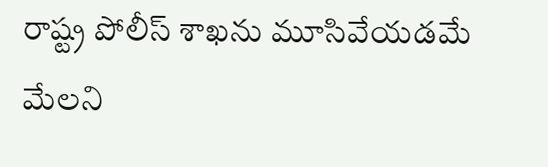రాష్ట్ర పోలీస్ శాఖను మూసివేయడమే మేలని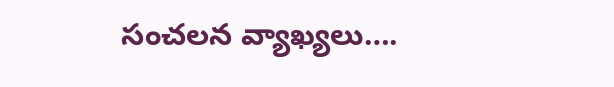సంచలన వ్యాఖ్యలు….